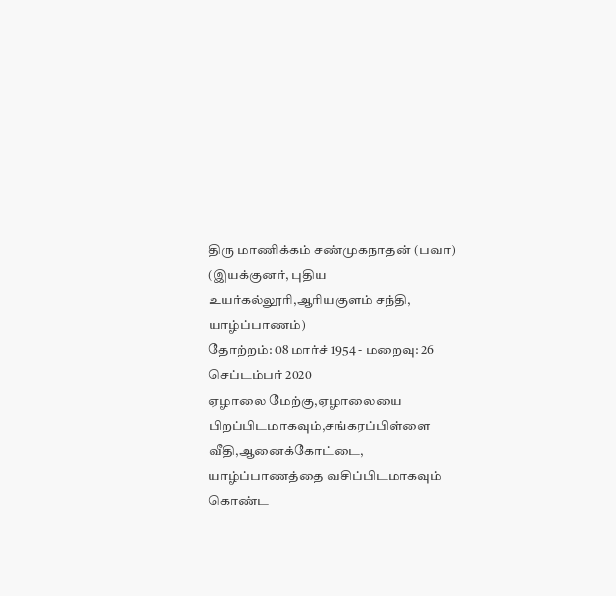திரு மாணிக்கம் சண்முகநாதன் (பவா)
(இயக்குனர், புதிய உயர்கல்லூரி,ஆரியகுளம் சந்தி, யாழ்ப்பாணம்)
தோற்றம்: 08 மார்ச் 1954 - மறைவு: 26 செப்டம்பர் 2020
ஏழாலை மேற்கு,ஏழாலையை பிறப்பிடமாகவும்,சங்கரப்பிள்ளை வீதி,ஆனைக்கோட்டை,
யாழ்ப்பாணத்தை வசிப்பிடமாகவும் கொண்ட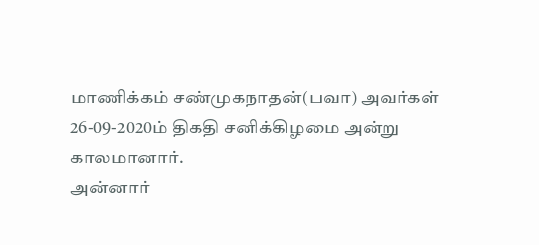மாணிக்கம் சண்முகநாதன்(பவா) அவர்கள் 26-09-2020ம் திகதி சனிக்கிழமை அன்று காலமானார்.
அன்னார்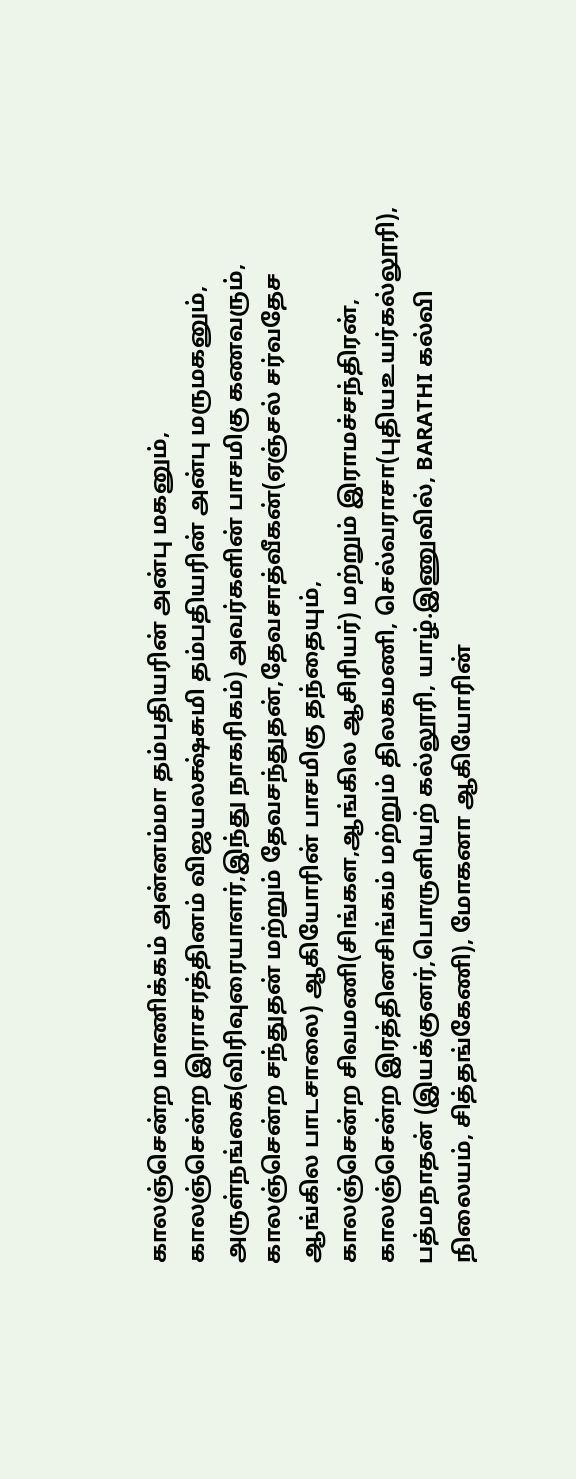காலஞ்சென்ற மாணிக்கம் அன்னம்மா தம்பதியரின் அன்பு மகனும்,
காலஞ்சென்ற இராசரத்தினம் விஜயலக்ஷ்சுமி தம்பதியரின் அன்பு மருமகனும்,
அருள்நங்கை(விரிவுரையாளர்,இந்து நாகரிகம்) அவர்களின் பாசமிகு கணவரும்,
காலஞ்சென்ற சந்துதன் மற்றும் தேவசந்துதன்,தேவசாத்வீகன்(ஏஞ்சல் சர்வதேச ஆங்கில பாடசாலை) ஆகியோரின் பாசமிகு தந்தையும்,
காலஞ்சென்ற சிவமணி(சிங்கள,ஆங்கில ஆசிரியர்) மற்றும் இராமச்சந்திரன், காலஞ்சென்ற இரத்தினசிங்கம் மற்றும் திலகமணி, செல்வராசா(புதியஉயர்கல்லூரி), பத்மநாதன் (இயக்குனர்,பொருளியற் கல்லூரி, யாழ்.இணுவில், BARATHI கல்வி நிலையம், சித்தங்கேணி), மோகனா ஆகியோரின்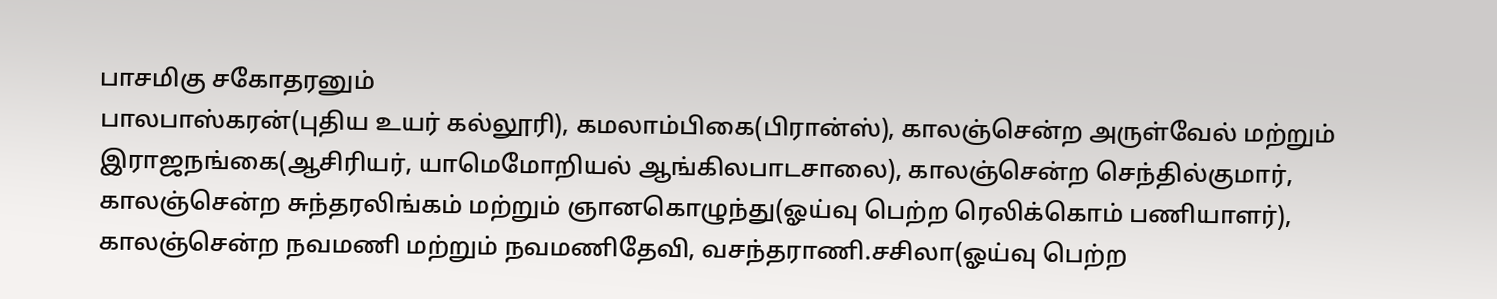பாசமிகு சகோதரனும்
பாலபாஸ்கரன்(புதிய உயர் கல்லூரி), கமலாம்பிகை(பிரான்ஸ்), காலஞ்சென்ற அருள்வேல் மற்றும் இராஜநங்கை(ஆசிரியர், யாமெமோறியல் ஆங்கிலபாடசாலை), காலஞ்சென்ற செந்தில்குமார், காலஞ்சென்ற சுந்தரலிங்கம் மற்றும் ஞானகொழுந்து(ஓய்வு பெற்ற ரெலிக்கொம் பணியாளர்), காலஞ்சென்ற நவமணி மற்றும் நவமணிதேவி, வசந்தராணி.சசிலா(ஓய்வு பெற்ற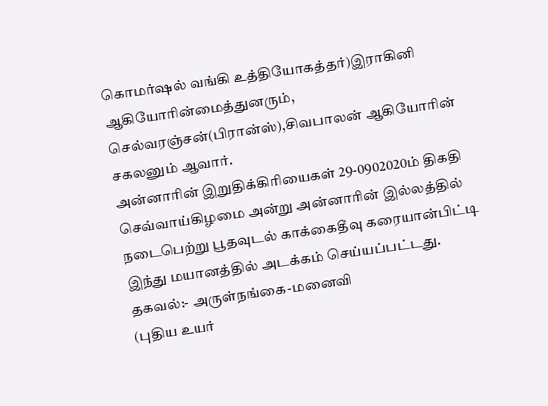கொமர்ஷல் வங்கி உத்தியோகத்தர்)இராகினி ஆகியோரின்மைத்துனரும்,
செல்வரஞ்சன்(பிரான்ஸ்),சிவபாலன் ஆகியோரின் சகலனும் ஆவார்.
அன்னாரின் இறுதிக்கிரியைகள் 29-0902020ம் திகதி செவ்வாய்கிழமை அன்று அன்னாரின் இல்லத்தில் நடைபெற்று பூதவுடல் காக்கைதீவு கரையான்பிட்டி இந்து மயானத்தில் அடக்கம் செய்யப்பட்டது.
தகவல்:- அருள்நங்கை-மனைவி
(புதிய உயர்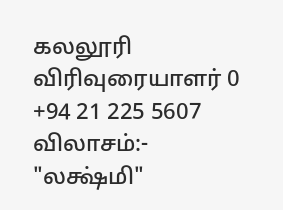கலலூரி விரிவுரையாளர் 0 +94 21 225 5607
விலாசம்:-
"லக்ஷ்மி"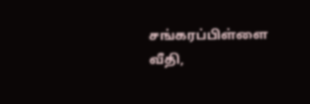சங்கரப்பிள்ளை வீதி,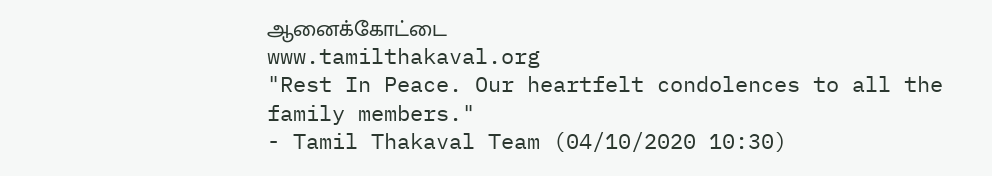ஆனைக்கோட்டை
www.tamilthakaval.org
"Rest In Peace. Our heartfelt condolences to all the family members."
- Tamil Thakaval Team (04/10/2020 10:30)